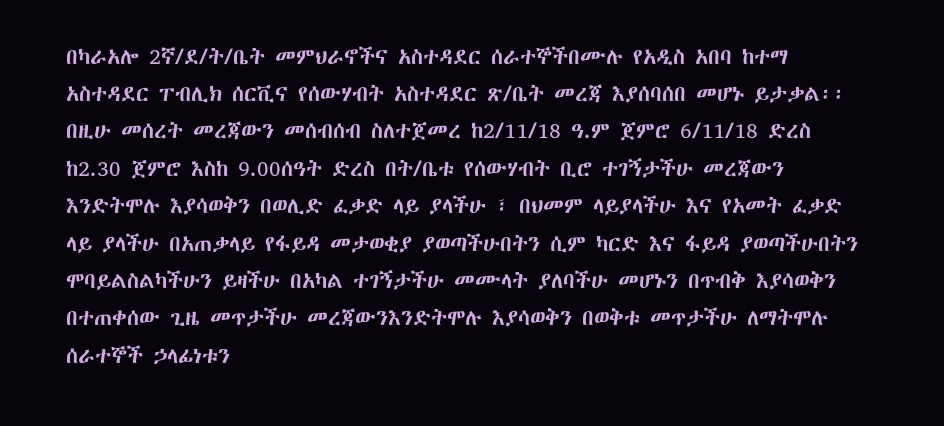በካራአሎ 2ኛ/ደ/ት/ቤት መምህራኖችና አስተዳደር ሰራተኞችበሙሉ የአዲስ አበባ ከተማ አስተዳደር ፐብሊክ ሰርቪና የሰውሃብት አስተዳደር ጽ/ቤት መረጃ እያሰባሰበ መሆኑ ይታቃል፡፡ በዚሁ መሰረት መረጃውን መሰብሰብ ስለተጀመረ ከ2/11/18 ዓ.ም ጀምሮ 6/11/18 ድረስ ከ2.30 ጀምሮ እስከ 9.00ሰዓት ድረስ በት/ቤቱ የሰውሃብት ቢሮ ተገኝታችሁ መረጃውን እንድትሞሉ እያሳወቅን በወሊድ ፈቃድ ላይ ያላችሁ ፣ በህመም ላይያላችሁ እና የአመት ፈቃድ ላይ ያላችሁ በአጠቃላይ የፋይዳ መታወቂያ ያወጣችሁበትን ሲም ካርድ እና ፋይዳ ያወጣችሁበትን ሞባይልስልካችሁን ይዛችሁ በአካል ተገኝታችሁ መሙላት ያለባችሁ መሆኑን በጥብቅ እያሳወቅን በተጠቀሰው ጊዜ መጥታችሁ መረጃውንእንድትሞሉ እያሳወቅን በወቅቱ መጥታችሁ ለማትሞሉ ሰራተኞች ኃላፊነቱን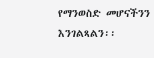የማንወስድ መሆናችንን እንገልጻልን፡፡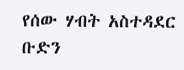የሰው ሃብት አስተዳደር ቡድን